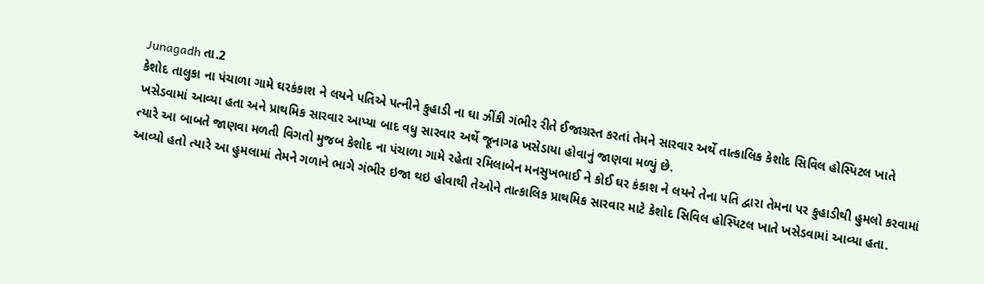Junagadh તા.2
કેશોદ તાલુકા ના પંચાળા ગામે ઘરકંકાશ ને લયને પતિએ પત્નીને કુહાડી ના ઘા ઝીંકી ગંભીર રીતે ઈજાગ્રસ્ત કરતાં તેમને સારવાર અર્થે તાત્કાલિક કેશોદ સિવિલ હોસ્પિટલ ખાતે ખસેડવામાં આવ્યા હતા અને પ્રાથમિક સારવાર આપ્યા બાદ વધુ સારવાર અર્થે જૂનાગઢ ખસેડાયા હોવાનું જાણવા મળ્યું છે.
ત્યારે આ બાબતે જાણવા મળતી વિગતો મુજબ કેશોદ ના પંચાળા ગામે રહેતા રમિલાબેન મનસુખભાઈ ને કોઈ ઘર કંકાશ ને લયને તેના પતિ દ્વારા તેમના પર કુહાડીથી હુમલો કરવામાં આવ્યો હતો ત્યારે આ હુમલામાં તેમને ગળાને ભાગે ગંભીર ઇજા થઇ હોવાથી તેઓને તાત્કાલિક પ્રાથમિક સારવાર માટે કેશોદ સિવિલ હોસ્પિટલ ખાતે ખસેડવામાં આવ્યા હતા.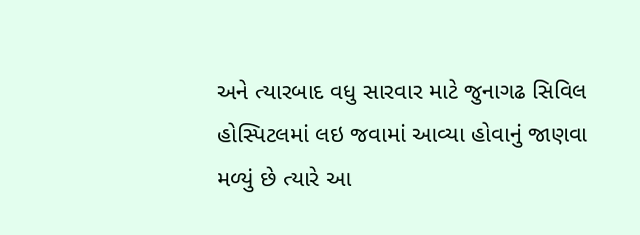અને ત્યારબાદ વધુ સારવાર માટે જુનાગઢ સિવિલ હોસ્પિટલમાં લઇ જવામાં આવ્યા હોવાનું જાણવા મળ્યું છે ત્યારે આ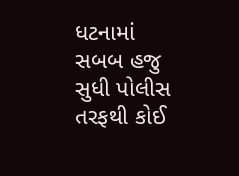ધટનામાં સબબ હજુ સુધી પોલીસ તરફથી કોઈ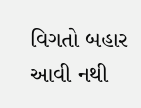વિગતો બહાર આવી નથી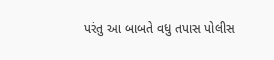પરંતુ આ બાબતે વધુ તપાસ પોલીસ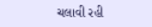ચલાવી રહી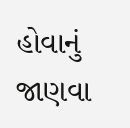હોવાનું જાણવા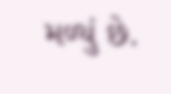મળ્યું છે.